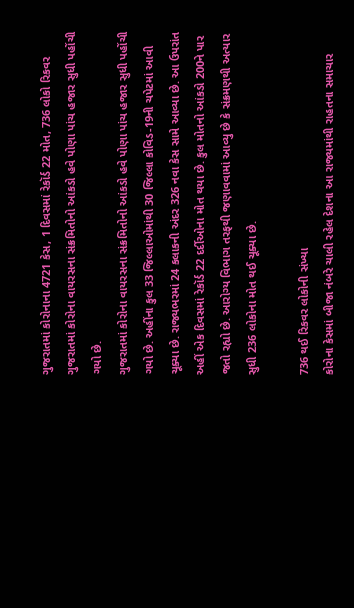ગુજરાતમાં કોરોનાના 4721 કેસ, 1 દિવસમાં રેકૉર્ડ 22 મોત, 736 લોકો રિકવર
ગુજરાતમાં કોરોના વાયરસના સંક્રમિતોનો આંકડો હવે પોણા પાંચ હજાર સુધી પહોંચી ગયો છે.
ગુજરાતમાં કોરોના વાયરસના સંક્રમિતોનો આંકડો હવે પોણા પાંચ હજાર સુધી પહોંચી ગયો છે. અહીંના કુલ 33 જિલ્લાઓમાંથી 30 જિલ્લા કોવિડ-19ની ચપેટમાં આવી ચૂક્યા છે. રાજ્યભરમાં 24 કલાકની અંદર 326 નવા કેસ સામે આવ્યા છે. આ ઉપરાંત અહીં એક દિવસમાં રેકૉર્ડ 22 દર્દીઓના મોત થયા છે. કુલ મોતનો આંકડો 200ને પાર જતો રહ્યો છે. આરોગ્ય વિભાગ તરફથી જણાવવામાં આવ્યુ છે કે સંક્રમણથી અત્યાર સુધી 236 લોકોના મોત થઈ ચૂક્યા છે.

736 થઈ રિકવર લોકોની સંખ્યા
કોરોના કેસમાં બીજા નંબરે ચાલી રહેલ દેશના આ રાજ્યમાંથી રાહતના સમાચાર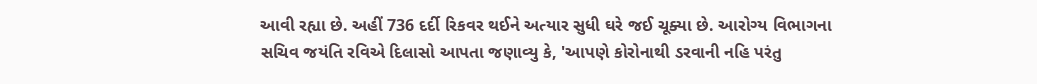આવી રહ્યા છે. અહીં 736 દર્દી રિકવર થઈને અત્યાર સુધી ઘરે જઈ ચૂક્યા છે. આરોગ્ય વિભાગના સચિવ જયંતિ રવિએ દિલાસો આપતા જણાવ્યુ કે, 'આપણે કોરોનાથી ડરવાની નહિ પરંતુ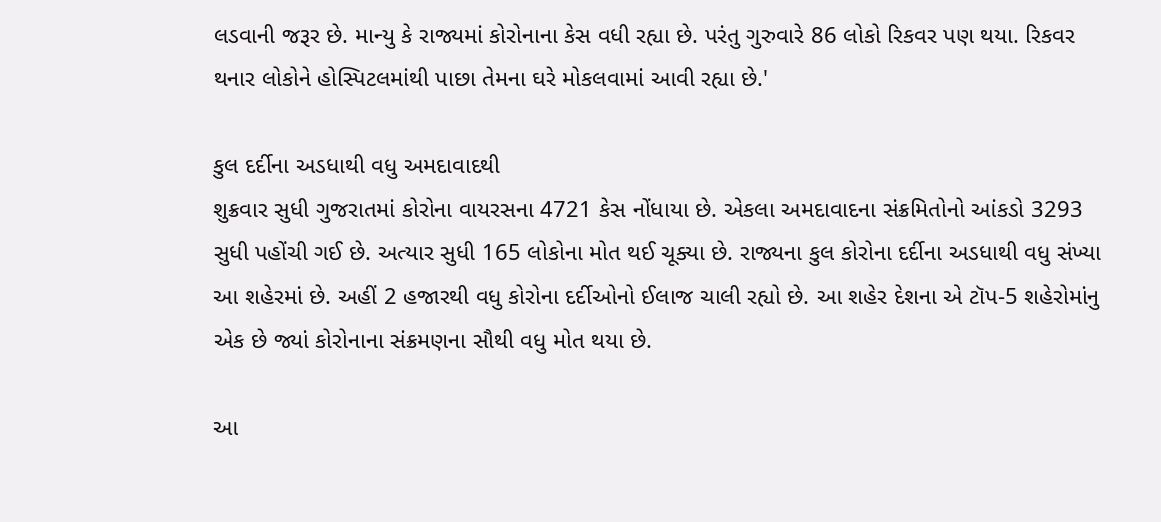લડવાની જરૂર છે. માન્યુ કે રાજ્યમાં કોરોનાના કેસ વધી રહ્યા છે. પરંતુ ગુરુવારે 86 લોકો રિકવર પણ થયા. રિકવર થનાર લોકોને હોસ્પિટલમાંથી પાછા તેમના ઘરે મોકલવામાં આવી રહ્યા છે.'

કુલ દર્દીના અડધાથી વધુ અમદાવાદથી
શુક્રવાર સુધી ગુજરાતમાં કોરોના વાયરસના 4721 કેસ નોંધાયા છે. એકલા અમદાવાદના સંક્રમિતોનો આંકડો 3293 સુધી પહોંચી ગઈ છે. અત્યાર સુધી 165 લોકોના મોત થઈ ચૂક્યા છે. રાજ્યના કુલ કોરોના દર્દીના અડધાથી વધુ સંખ્યા આ શહેરમાં છે. અહીં 2 હજારથી વધુ કોરોના દર્દીઓનો ઈલાજ ચાલી રહ્યો છે. આ શહેર દેશના એ ટૉપ-5 શહેરોમાંનુ એક છે જ્યાં કોરોનાના સંક્રમણના સૌથી વધુ મોત થયા છે.

આ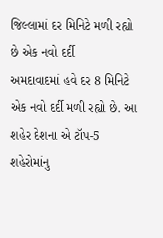જિલ્લામાં દર મિનિટે મળી રહ્યો છે એક નવો દર્દી
અમદાવાદમાં હવે દર 8 મિનિટે એક નવો દર્દી મળી રહ્યો છે. આ શહેર દેશના એ ટૉપ-5 શહેરોમાંનુ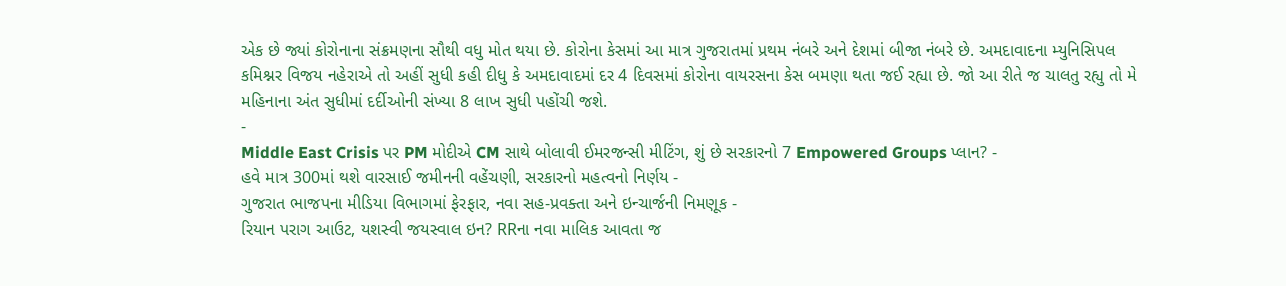એક છે જ્યાં કોરોનાના સંક્રમણના સૌથી વધુ મોત થયા છે. કોરોના કેસમાં આ માત્ર ગુજરાતમાં પ્રથમ નંબરે અને દેશમાં બીજા નંબરે છે. અમદાવાદના મ્યુનિસિપલ કમિશ્નર વિજય નહેરાએ તો અહીં સુધી કહી દીધુ કે અમદાવાદમાં દર 4 દિવસમાં કોરોના વાયરસના કેસ બમણા થતા જઈ રહ્યા છે. જો આ રીતે જ ચાલતુ રહ્યુ તો મે મહિનાના અંત સુધીમાં દર્દીઓની સંખ્યા 8 લાખ સુધી પહોંચી જશે.
-
Middle East Crisis પર PM મોદીએ CM સાથે બોલાવી ઈમરજન્સી મીટિંગ, શું છે સરકારનો 7 Empowered Groups પ્લાન? -
હવે માત્ર 300માં થશે વારસાઈ જમીનની વહેંચણી, સરકારનો મહત્વનો નિર્ણય -
ગુજરાત ભાજપના મીડિયા વિભાગમાં ફેરફાર, નવા સહ-પ્રવક્તા અને ઇન્ચાર્જની નિમણૂક -
રિયાન પરાગ આઉટ, યશસ્વી જયસ્વાલ ઇન? RRના નવા માલિક આવતા જ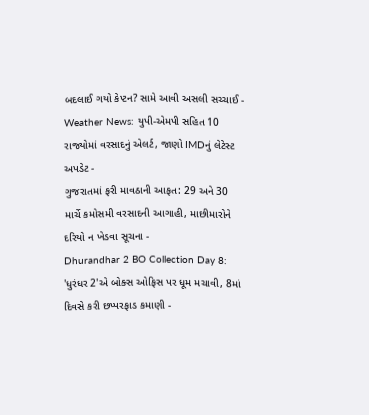બદલાઈ ગયો કેપ્ટન? સામે આવી અસલી સચ્ચાઈ -
Weather News: યુપી-એમપી સહિત 10 રાજ્યોમાં વરસાદનું એલર્ટ, જાણો IMDનું લેટેસ્ટ અપડેટ -
ગુજરાતમાં ફરી માવઠાની આફત: 29 અને 30 માર્ચે કમોસમી વરસાદની આગાહી, માછીમારોને દરિયો ન ખેડવા સૂચના -
Dhurandhar 2 BO Collection Day 8: 'ધુરંધર 2'એ બોક્સ ઓફિસ પર ધૂમ મચાવી, 8માં દિવસે કરી છપ્પરફાડ કમાણી -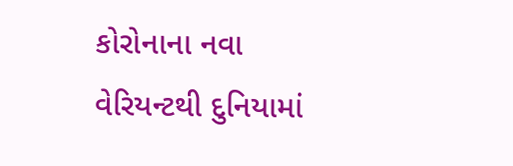કોરોનાના નવા વેરિયન્ટથી દુનિયામાં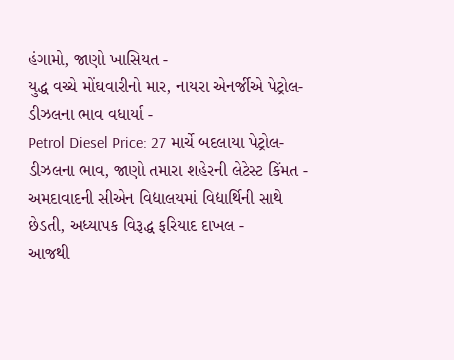હંગામો, જાણો ખાસિયત -
યુદ્ધ વચ્ચે મોંઘવારીનો માર, નાયરા એનર્જીએ પેટ્રોલ-ડીઝલના ભાવ વધાર્યા -
Petrol Diesel Price: 27 માર્ચે બદલાયા પેટ્રોલ-ડીઝલના ભાવ, જાણો તમારા શહેરની લેટેસ્ટ કિંમત -
અમદાવાદની સીએન વિદ્યાલયમાં વિદ્યાર્થિની સાથે છેડતી, અધ્યાપક વિરૂદ્ધ ફરિયાદ દાખલ -
આજથી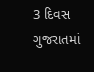3 દિવસ ગુજરાતમાં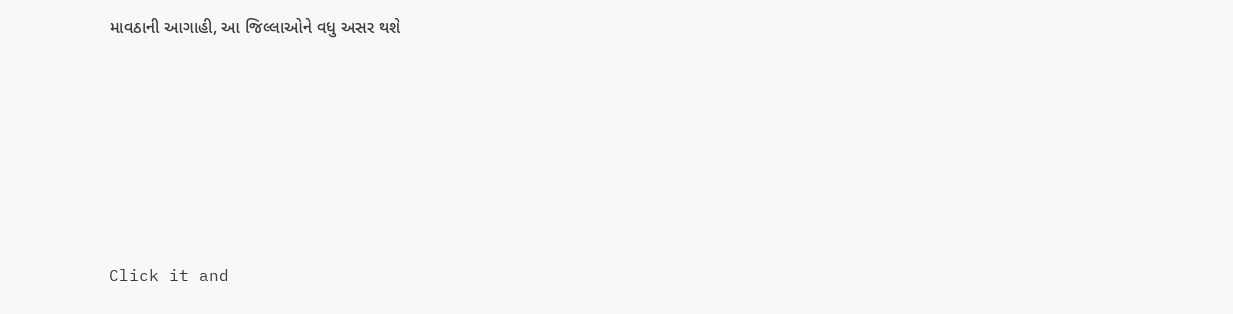માવઠાની આગાહી, આ જિલ્લાઓને વધુ અસર થશે







Click it and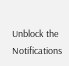Unblock the Notifications